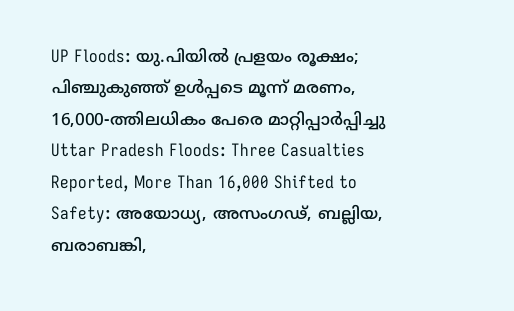UP Floods: യു.പിയിൽ പ്രളയം രൂക്ഷം; പിഞ്ചുകുഞ്ഞ് ഉൾപ്പടെ മൂന്ന് മരണം, 16,000-ത്തിലധികം പേരെ മാറ്റിപ്പാർപ്പിച്ചു
Uttar Pradesh Floods: Three Casualties Reported, More Than 16,000 Shifted to Safety: അയോധ്യ, അസംഗഢ്, ബല്ലിയ, ബരാബങ്കി,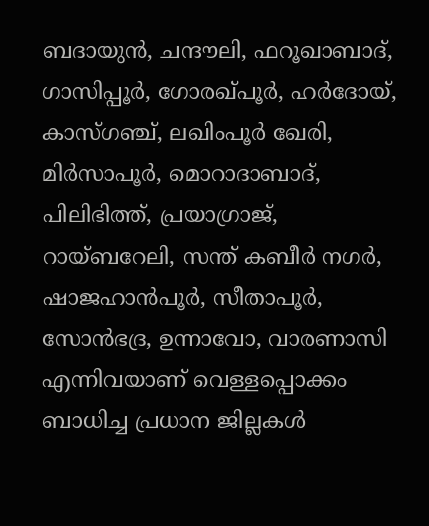ബദായുൻ, ചന്ദൗലി, ഫറൂഖാബാദ്, ഗാസിപ്പൂർ, ഗോരഖ്പൂർ, ഹർദോയ്, കാസ്ഗഞ്ച്, ലഖിംപൂർ ഖേരി, മിർസാപൂർ, മൊറാദാബാദ്, പിലിഭിത്ത്, പ്രയാഗ്രാജ്, റായ്ബറേലി, സന്ത് കബീർ നഗർ, ഷാജഹാൻപൂർ, സീതാപൂർ, സോൻഭദ്ര, ഉന്നാവോ, വാരണാസി എന്നിവയാണ് വെള്ളപ്പൊക്കം ബാധിച്ച പ്രധാന ജില്ലകൾ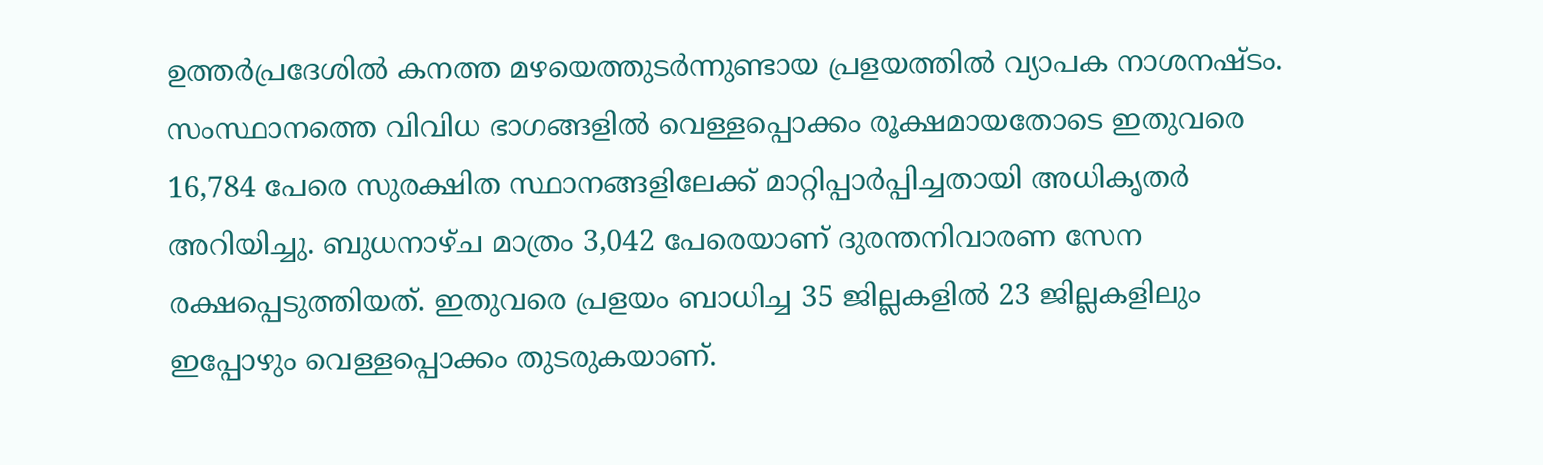ഉത്തർപ്രദേശിൽ കനത്ത മഴയെത്തുടർന്നുണ്ടായ പ്രളയത്തിൽ വ്യാപക നാശനഷ്ടം. സംസ്ഥാനത്തെ വിവിധ ഭാഗങ്ങളിൽ വെള്ളപ്പൊക്കം രൂക്ഷമായതോടെ ഇതുവരെ 16,784 പേരെ സുരക്ഷിത സ്ഥാനങ്ങളിലേക്ക് മാറ്റിപ്പാർപ്പിച്ചതായി അധികൃതർ അറിയിച്ചു. ബുധനാഴ്ച മാത്രം 3,042 പേരെയാണ് ദുരന്തനിവാരണ സേന രക്ഷപ്പെടുത്തിയത്. ഇതുവരെ പ്രളയം ബാധിച്ച 35 ജില്ലകളിൽ 23 ജില്ലകളിലും ഇപ്പോഴും വെള്ളപ്പൊക്കം തുടരുകയാണ്.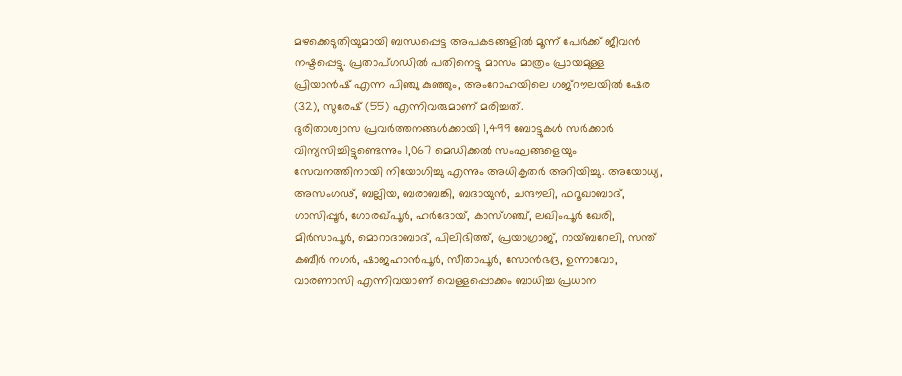മഴക്കെടുതിയുമായി ബന്ധപ്പെട്ട അപകടങ്ങളിൽ മൂന്ന് പേർക്ക് ജീവൻ നഷ്ടപ്പെട്ടു. പ്രതാപ്ഗഡിൽ പതിനെട്ടു മാസം മാത്രം പ്രായമുള്ള പ്രിയാൻഷ് എന്ന പിഞ്ചു കുഞ്ഞും, അംറോഹയിലെ ഗജ്റൗലയിൽ ഷേര (32), സുരേഷ് (55) എന്നിവരുമാണ് മരിച്ചത്.
ദുരിതാശ്വാസ പ്രവർത്തനങ്ങൾക്കായി 1,499 ബോട്ടുകൾ സർക്കാർ വിന്യസിച്ചിട്ടുണ്ടെന്നും 1,067 മെഡിക്കൽ സംഘങ്ങളെയും സേവനത്തിനായി നിയോഗിച്ചു എന്നും അധികൃതർ അറിയിച്ചു. അയോധ്യ, അസംഗഢ്, ബല്ലിയ, ബരാബങ്കി, ബദായുൻ, ചന്ദൗലി, ഫറൂഖാബാദ്, ഗാസിപ്പൂർ, ഗോരഖ്പൂർ, ഹർദോയ്, കാസ്ഗഞ്ച്, ലഖിംപൂർ ഖേരി, മിർസാപൂർ, മൊറാദാബാദ്, പിലിഭിത്ത്, പ്രയാഗ്രാജ്, റായ്ബറേലി, സന്ത് കബീർ നഗർ, ഷാജഹാൻപൂർ, സീതാപൂർ, സോൻഭദ്ര, ഉന്നാവോ, വാരണാസി എന്നിവയാണ് വെള്ളപ്പൊക്കം ബാധിച്ച പ്രധാന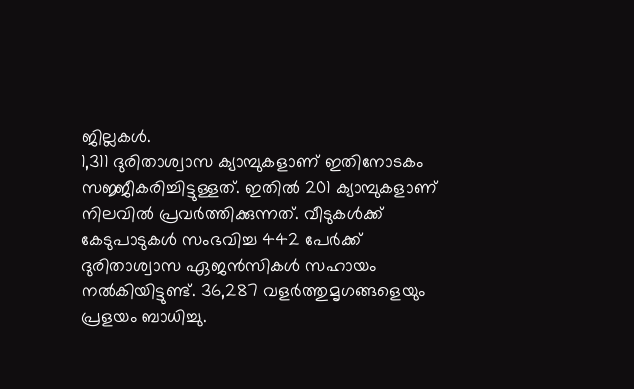ജില്ലകൾ.
1,311 ദുരിതാശ്വാസ ക്യാമ്പുകളാണ് ഇതിനോടകം സജ്ജീകരിച്ചിട്ടുള്ളത്. ഇതിൽ 201 ക്യാമ്പുകളാണ് നിലവിൽ പ്രവർത്തിക്കുന്നത്. വീടുകൾക്ക് കേടുപാടുകൾ സംഭവിച്ച 442 പേർക്ക് ദുരിതാശ്വാസ ഏജൻസികൾ സഹായം നൽകിയിട്ടുണ്ട്. 36,287 വളർത്തുമൃഗങ്ങളെയും പ്രളയം ബാധിച്ചു.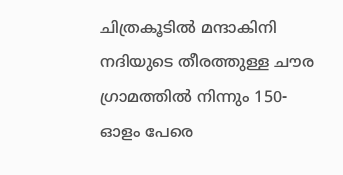ചിത്രകൂടിൽ മന്ദാകിനി നദിയുടെ തീരത്തുള്ള ചൗര ഗ്രാമത്തിൽ നിന്നും 150-ഓളം പേരെ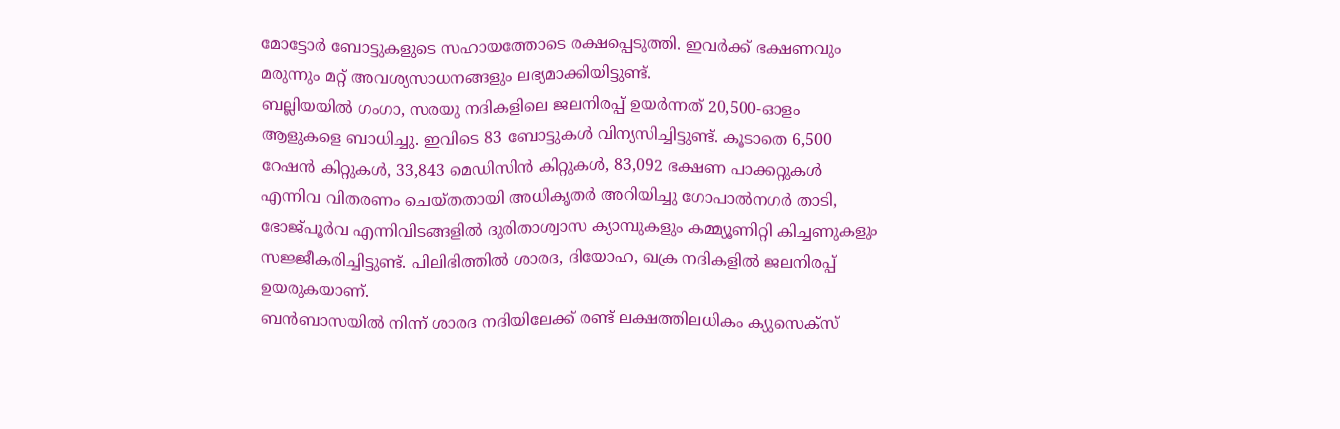മോട്ടോർ ബോട്ടുകളുടെ സഹായത്തോടെ രക്ഷപ്പെടുത്തി. ഇവർക്ക് ഭക്ഷണവും മരുന്നും മറ്റ് അവശ്യസാധനങ്ങളും ലഭ്യമാക്കിയിട്ടുണ്ട്.
ബല്ലിയയിൽ ഗംഗാ, സരയു നദികളിലെ ജലനിരപ്പ് ഉയർന്നത് 20,500-ഓളം ആളുകളെ ബാധിച്ചു. ഇവിടെ 83 ബോട്ടുകൾ വിന്യസിച്ചിട്ടുണ്ട്. കൂടാതെ 6,500 റേഷൻ കിറ്റുകൾ, 33,843 മെഡിസിൻ കിറ്റുകൾ, 83,092 ഭക്ഷണ പാക്കറ്റുകൾ എന്നിവ വിതരണം ചെയ്തതായി അധികൃതർ അറിയിച്ചു ഗോപാൽനഗർ താടി, ഭോജ്പൂർവ എന്നിവിടങ്ങളിൽ ദുരിതാശ്വാസ ക്യാമ്പുകളും കമ്മ്യൂണിറ്റി കിച്ചണുകളും സജ്ജീകരിച്ചിട്ടുണ്ട്. പിലിഭിത്തിൽ ശാരദ, ദിയോഹ, ഖക്ര നദികളിൽ ജലനിരപ്പ് ഉയരുകയാണ്.
ബൻബാസയിൽ നിന്ന് ശാരദ നദിയിലേക്ക് രണ്ട് ലക്ഷത്തിലധികം ക്യുസെക്സ്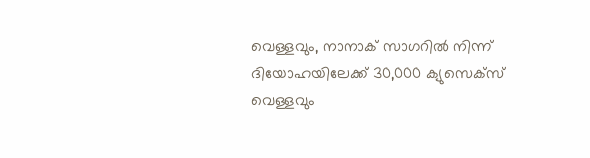വെള്ളവും, നാനാക് സാഗറിൽ നിന്ന് ദിയോഹയിലേക്ക് 30,000 ക്യുസെക്സ് വെള്ളവും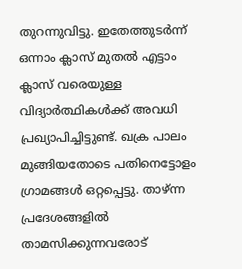തുറന്നുവിട്ടു. ഇതേത്തുടർന്ന് ഒന്നാം ക്ലാസ് മുതൽ എട്ടാം ക്ലാസ് വരെയുള്ള വിദ്യാർത്ഥികൾക്ക് അവധി പ്രഖ്യാപിച്ചിട്ടുണ്ട്. ഖക്ര പാലം മുങ്ങിയതോടെ പതിനെട്ടോളം ഗ്രാമങ്ങൾ ഒറ്റപ്പെട്ടു. താഴ്ന്ന പ്രദേശങ്ങളിൽ താമസിക്കുന്നവരോട്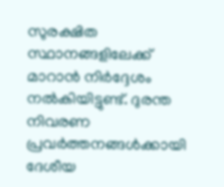സുരക്ഷിത സ്ഥാനങ്ങളിലേക്ക് മാറാൻ നിർദ്ദേശം നൽകിയിട്ടുണ്ട്. ദുരന്ത നിവരണ പ്രവർത്തനങ്ങൾക്കായി ദേശീയ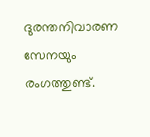ദുരന്തനിവാരണ സേനയും രംഗത്തുണ്ട്.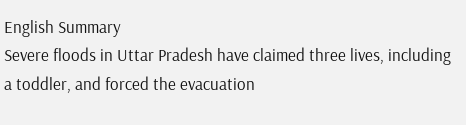English Summary
Severe floods in Uttar Pradesh have claimed three lives, including a toddler, and forced the evacuation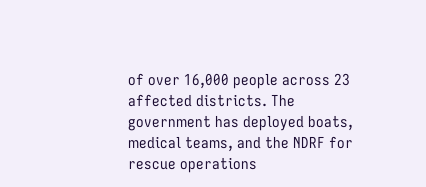of over 16,000 people across 23 affected districts. The government has deployed boats, medical teams, and the NDRF for rescue operations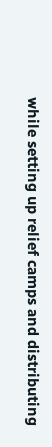while setting up relief camps and distributing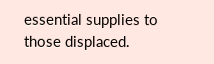essential supplies to those displaced.